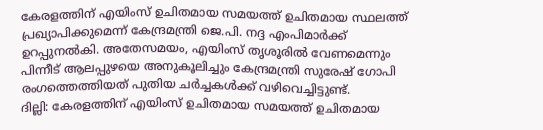കേരളത്തിന് എയിംസ് ഉചിതമായ സമയത്ത് ഉചിതമായ സ്ഥലത്ത് പ്രഖ്യാപിക്കുമെന്ന് കേന്ദ്രമന്ത്രി ജെ.പി. നദ്ദ എംപിമാർക്ക് ഉറപ്പുനൽകി. അതേസമയം, എയിംസ് തൃശൂരിൽ വേണമെന്നും പിന്നീട് ആലപ്പുഴയെ അനുകൂലിച്ചും കേന്ദ്രമന്ത്രി സുരേഷ് ഗോപി രംഗത്തെത്തിയത് പുതിയ ചർച്ചകൾക്ക് വഴിവെച്ചിട്ടുണ്ട്.
ദില്ലി: കേരളത്തിന് എയിംസ് ഉചിതമായ സമയത്ത് ഉചിതമായ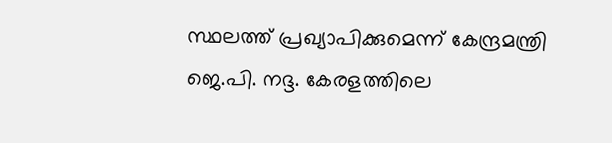സ്ഥലത്ത് പ്രഖ്യാപിക്കുമെന്ന് കേന്ദ്രമന്ത്രി ജെ.പി. നദ്ദ. കേരളത്തിലെ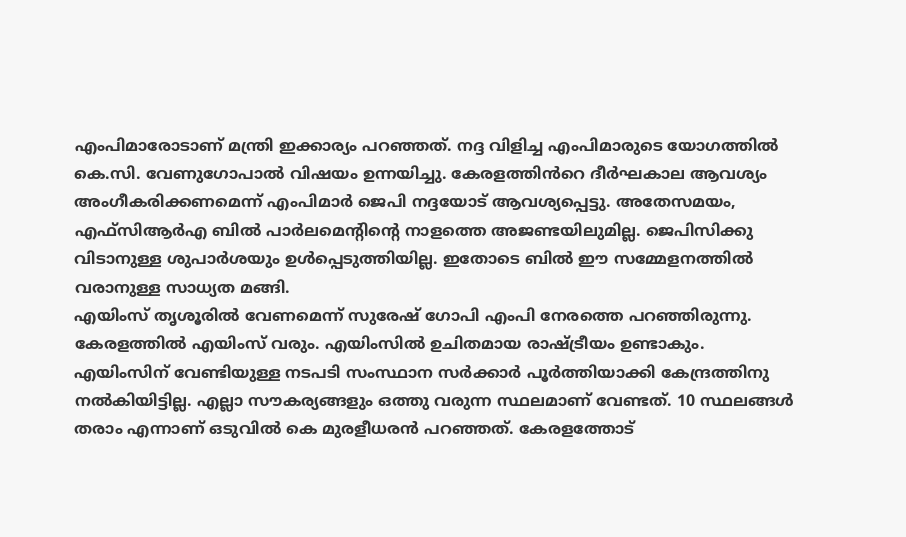എംപിമാരോടാണ് മന്ത്രി ഇക്കാര്യം പറഞ്ഞത്. നദ്ദ വിളിച്ച എംപിമാരുടെ യോഗത്തിൽ കെ.സി. വേണുഗോപാൽ വിഷയം ഉന്നയിച്ചു. കേരളത്തിൻറെ ദീർഘകാല ആവശ്യം അംഗീകരിക്കണമെന്ന് എംപിമാർ ജെപി നദ്ദയോട് ആവശ്യപ്പെട്ടു. അതേസമയം, എഫ്സിആർഎ ബിൽ പാർലമെന്റിന്റെ നാളത്തെ അജണ്ടയിലുമില്ല. ജെപിസിക്കു വിടാനുള്ള ശുപാർശയും ഉൾപ്പെടുത്തിയില്ല. ഇതോടെ ബിൽ ഈ സമ്മേളനത്തിൽ വരാനുള്ള സാധ്യത മങ്ങി.
എയിംസ് തൃശൂരിൽ വേണമെന്ന് സുരേഷ് ഗോപി എംപി നേരത്തെ പറഞ്ഞിരുന്നു. കേരളത്തിൽ എയിംസ് വരും. എയിംസിൽ ഉചിതമായ രാഷ്ട്രീയം ഉണ്ടാകും. എയിംസിന് വേണ്ടിയുള്ള നടപടി സംസ്ഥാന സർക്കാർ പൂർത്തിയാക്കി കേന്ദ്രത്തിനു നൽകിയിട്ടില്ല. എല്ലാ സൗകര്യങ്ങളും ഒത്തു വരുന്ന സ്ഥലമാണ് വേണ്ടത്. 10 സ്ഥലങ്ങൾ തരാം എന്നാണ് ഒടുവിൽ കെ മുരളീധരൻ പറഞ്ഞത്. കേരളത്തോട്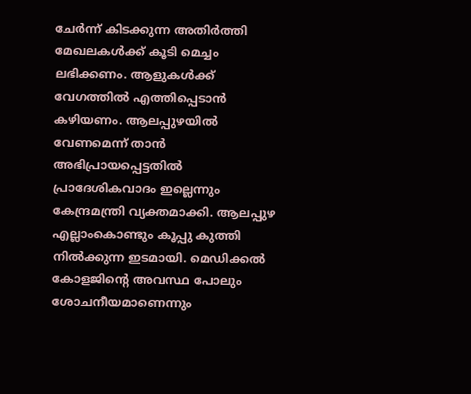ചേർന്ന് കിടക്കുന്ന അതിർത്തി മേഖലകൾക്ക് കൂടി മെച്ചം ലഭിക്കണം. ആളുകൾക്ക് വേഗത്തിൽ എത്തിപ്പെടാൻ കഴിയണം. ആലപ്പുഴയിൽ വേണമെന്ന് താൻ അഭിപ്രായപ്പെട്ടതിൽ പ്രാദേശികവാദം ഇല്ലെന്നും കേന്ദ്രമന്ത്രി വ്യക്തമാക്കി. ആലപ്പുഴ എല്ലാംകൊണ്ടും കൂപ്പു കുത്തി നിൽക്കുന്ന ഇടമായി. മെഡിക്കൽ കോളജിന്റെ അവസ്ഥ പോലും ശോചനീയമാണെന്നും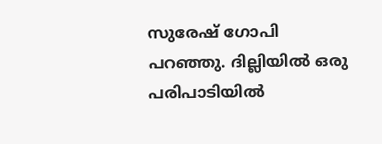സുരേഷ് ഗോപി പറഞ്ഞു. ദില്ലിയിൽ ഒരു പരിപാടിയിൽ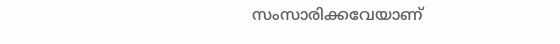സംസാരിക്കവേയാണ്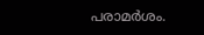പരാമർശം.